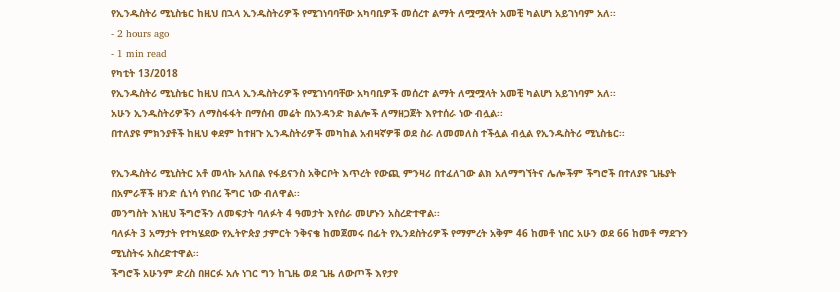የኢንዱስትሪ ሚኒስቴር ከዚህ በኋላ ኢንዱስትሪዎች የሚገነባባቸው አካባቢዎች መሰረተ ልማት ለሟሟላት አመቺ ካልሆነ አይገነባም አለ፡፡
- 2 hours ago
- 1 min read
የካቲት 13/2018
የኢንዱስትሪ ሚኒስቴር ከዚህ በኋላ ኢንዱስትሪዎች የሚገነባባቸው አካባቢዎች መሰረተ ልማት ለሟሟላት አመቺ ካልሆነ አይገነባም አለ፡፡
አሁን ኢንዱስትሪዎችን ለማስፋፋት በማሰብ መሬት በአንዳንድ ክልሎች ለማዘጋጀት እየተሰራ ነው ብሏል፡፡
በተለያዩ ምክንያቶች ከዚህ ቀደም ከተዘጉ ኢንዱስትሪዎች መካከል አብዛኛዎቹ ወደ ስራ ለመመለስ ተችሏል ብሏል የኢንዱስትሪ ሚኒስቴር፡፡

የኢንዱስትሪ ሚኒስትር አቶ መላኩ አለበል የፋይናንስ አቅርቦት እጥረት የውጪ ምንዛሪ በተፈለገው ልክ አለማግኘትና ሌሎችም ችግሮች በተለያዩ ጊዜያት በአምራቾች ዘንድ ሲነሳ የነበረ ችግር ነው ብለዋል፡፡
መንግስት እነዚህ ችግሮችን ለመፍታት ባለፉት 4 ዓመታት እየሰራ መሆኑን አስረድተዋል፡፡
ባለፉት 3 አማታት የተካሄደው የኢትዮጵያ ታምርት ንቅናቄ ከመጀመሩ በፊት የኢንደስትሪዎች የማምረት አቅም 46 ከመቶ ነበር አሁን ወደ 66 ከመቶ ማደጉን ሚኒስትሩ አስረድተዋል፡፡
ችግሮች አሁንም ድረስ በዘርፉ አሉ ነገር ግን ከጊዜ ወደ ጊዜ ለውጦች እየታየ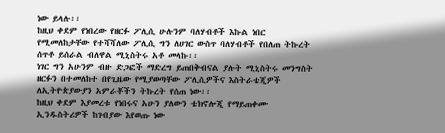ነው ይላሉ፡፡
ከዚህ ቀደም የነበረው የዘርፉ ፖሊሲ ሁሉንም ባለሃብቶች እኩል ነበር የሚመለከታቸው የተሻሻለው ፖሊሲ ግን ለሀገር ውስጥ ባለሃብቶች የበለጠ ትኩረት ሰጥቶ ይሰራል ብለዋል ሚኒስትሩ አቶ መላኩ፡፡
ነገር ግን አሁንም ብዙ ድጋፎች ማድረግ ይጠበቅብናል ያሉት ሚኒስትሩ መንግስት ዘርፉን በተመለከተ በየጊዜው የሚያወጣቸው ፖሊሲዎችና እስትራቴጂዎች ለኢትዮጵያውያን አምራቾችን ትኩረት የሰጠ ነው፡፡
ከዚህ ቀደም እያመረቱ የነበሩና አሁን ያለውን ቴክኖሎጂ የማይጠቀሙ ኢንዱስትሪዎች ከገብያው እየወጡ ነው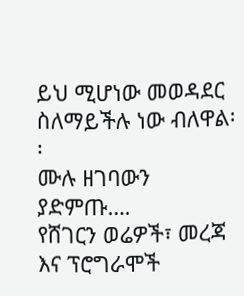ይህ ሚሆነው መወዳደር ስለማይችሉ ነው ብለዋል፡፡
ሙሉ ዘገባውን ያድምጡ….
የሸገርን ወሬዎች፣ መረጃ እና ፕሮግራሞች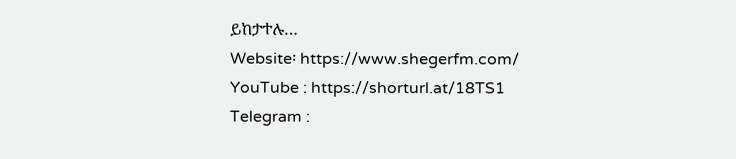ይከታተሉ…
Website፡ https://www.shegerfm.com/
YouTube : https://shorturl.at/18TS1
Telegram :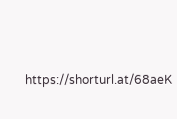https://shorturl.at/68aeK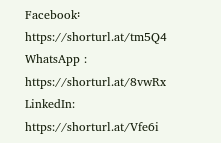Facebook፡ https://shorturl.at/tm5Q4
WhatsApp : https://shorturl.at/8vwRx
LinkedIn: https://shorturl.at/Vfe6i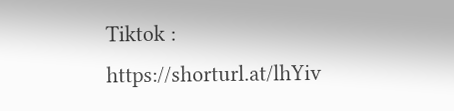Tiktok : https://shorturl.at/lhYiv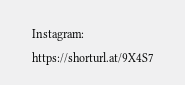Instagram: https://shorturl.at/9X4S7